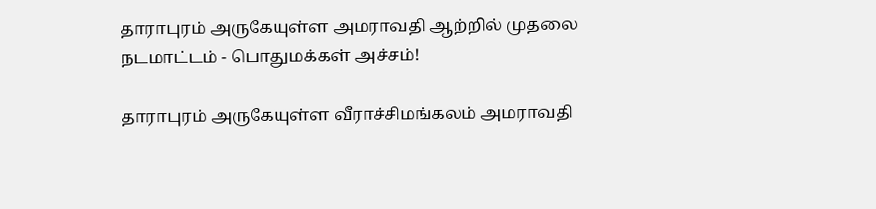தாராபுரம் அருகேயுள்ள அமராவதி ஆற்றில் முதலை நடமாட்டம் - பொதுமக்கள் அச்சம்!

தாராபுரம் அருகேயுள்ள வீராச்சிமங்கலம் அமராவதி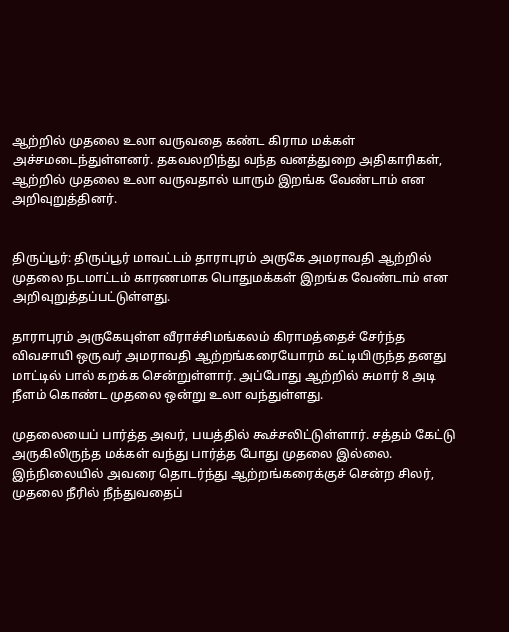ஆற்றில் முதலை உலா வருவதை கண்ட கிராம மக்கள் அச்சமடைந்துள்ளனர். தகவலறிந்து வந்த வனத்துறை அதிகாரிகள், ஆற்றில் முதலை உலா வருவதால் யாரும் இறங்க வேண்டாம் என அறிவுறுத்தினர்.


திருப்பூர்: திருப்பூர் மாவட்டம் தாராபுரம் அருகே அமராவதி ஆற்றில் முதலை நடமாட்டம் காரணமாக பொதுமக்கள் இறங்க வேண்டாம் என அறிவுறுத்தப்பட்டுள்ளது.

தாராபுரம் அருகேயுள்ள வீராச்சிமங்கலம் கிராமத்தைச் சேர்ந்த விவசாயி ஒருவர் அமராவதி ஆற்றங்கரையோரம் கட்டியிருந்த தனது மாட்டில் பால் கறக்க சென்றுள்ளார். அப்போது ஆற்றில் சுமார் 8 அடி நீளம் கொண்ட முதலை ஒன்று உலா வந்துள்ளது.

முதலையைப் பார்த்த அவர், பயத்தில் கூச்சலிட்டுள்ளார். சத்தம் கேட்டு அருகிலிருந்த மக்கள் வந்து பார்த்த போது முதலை இல்லை. இந்நிலையில் அவரை தொடர்ந்து ஆற்றங்கரைக்குச் சென்ற சிலர், முதலை நீரில் நீந்துவதைப்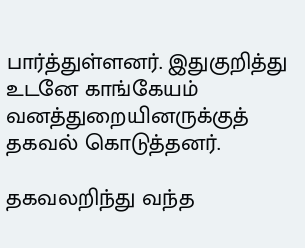பார்த்துள்ளனர். இதுகுறித்து உடனே காங்கேயம் வனத்துறையினருக்குத் தகவல் கொடுத்தனர்.

தகவலறிந்து வந்த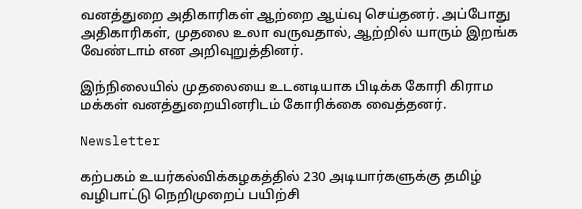வனத்துறை அதிகாரிகள் ஆற்றை ஆய்வு செய்தனர். அப்போது அதிகாரிகள், முதலை உலா வருவதால், ஆற்றில் யாரும் இறங்க வேண்டாம் என அறிவுறுத்தினர்.

இந்நிலையில் முதலையை உடனடியாக பிடிக்க கோரி கிராம மக்கள் வனத்துறையினரிடம் கோரிக்கை வைத்தனர்.

Newsletter

கற்பகம் உயர்கல்விக்கழகத்தில் 230 அடியார்களுக்கு தமிழ் வழிபாட்டு நெறிமுறைப் பயிற்சி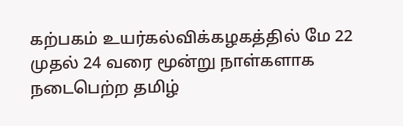கற்பகம் உயர்கல்விக்கழகத்தில் மே 22 முதல் 24 வரை மூன்று நாள்களாக நடைபெற்ற தமிழ்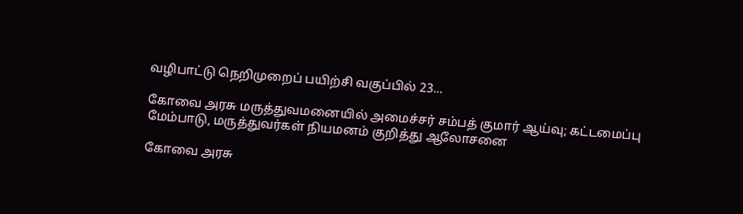வழிபாட்டு நெறிமுறைப் பயிற்சி வகுப்பில் 23...

கோவை அரசு மருத்துவமனையில் அமைச்சர் சம்பத் குமார் ஆய்வு; கட்டமைப்பு மேம்பாடு, மருத்துவர்கள் நியமனம் குறித்து ஆலோசனை

கோவை அரசு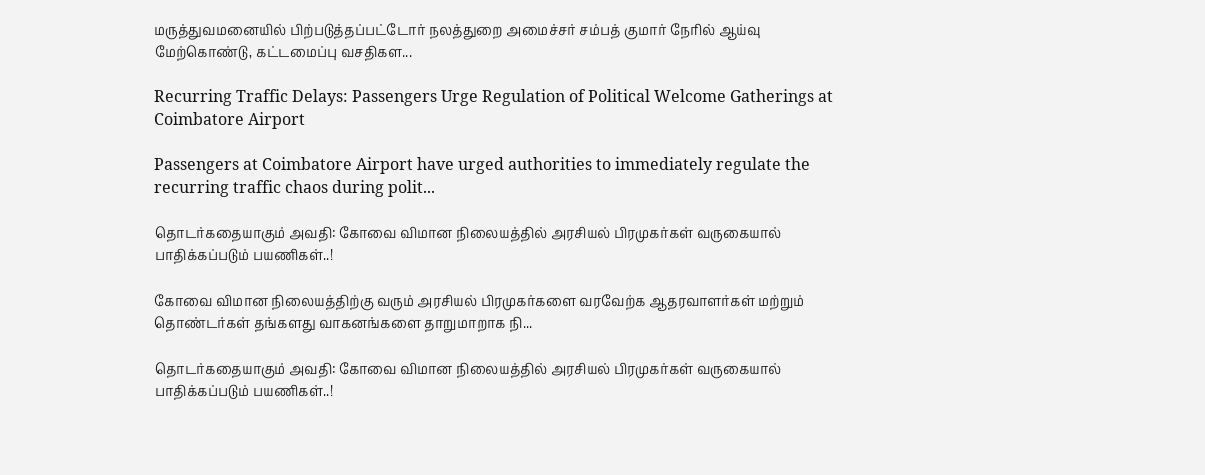மருத்துவமனையில் பிற்படுத்தப்பட்டோர் நலத்துறை அமைச்சர் சம்பத் குமார் நேரில் ஆய்வு மேற்கொண்டு, கட்டமைப்பு வசதிகள...

Recurring Traffic Delays: Passengers Urge Regulation of Political Welcome Gatherings at Coimbatore Airport

Passengers at Coimbatore Airport have urged authorities to immediately regulate the recurring traffic chaos during polit...

தொடர்கதையாகும் அவதி: கோவை விமான நிலையத்தில் அரசியல் பிரமுகர்கள் வருகையால் பாதிக்கப்படும் பயணிகள்..!

கோவை விமான நிலையத்திற்கு வரும் அரசியல் பிரமுகர்களை வரவேற்க ஆதரவாளர்கள் மற்றும் தொண்டர்கள் தங்களது வாகனங்களை தாறுமாறாக நி...

தொடர்கதையாகும் அவதி: கோவை விமான நிலையத்தில் அரசியல் பிரமுகர்கள் வருகையால் பாதிக்கப்படும் பயணிகள்..!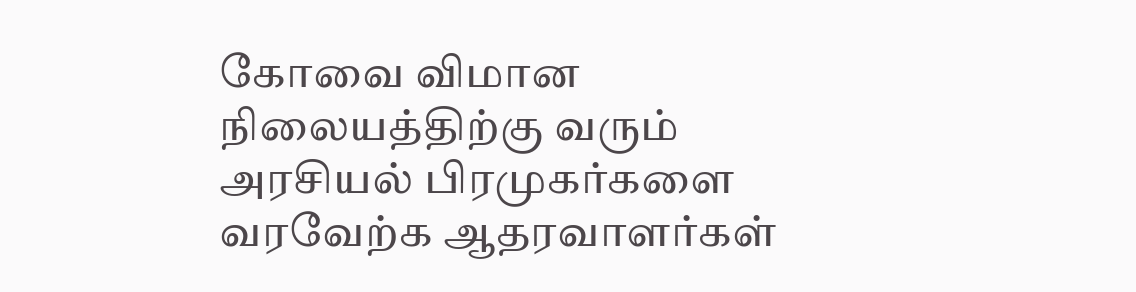கோவை விமான நிலையத்திற்கு வரும் அரசியல் பிரமுகர்களை வரவேற்க ஆதரவாளர்கள்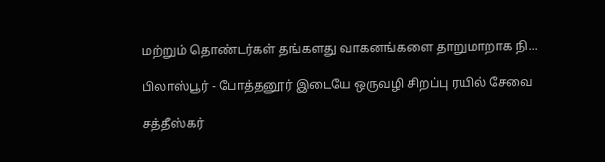மற்றும் தொண்டர்கள் தங்களது வாகனங்களை தாறுமாறாக நி...

பிலாஸ்பூர் - போத்தனூர் இடையே ஒருவழி சிறப்பு ரயில் சேவை

சத்தீஸ்கர்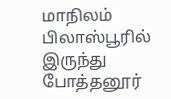மாநிலம் பிலாஸ்பூரில் இருந்து போத்தனூர்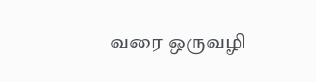வரை ஒருவழி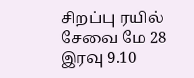சிறப்பு ரயில் சேவை மே 28 இரவு 9.10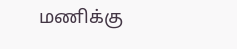மணிக்கு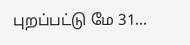புறப்பட்டு மே 31...